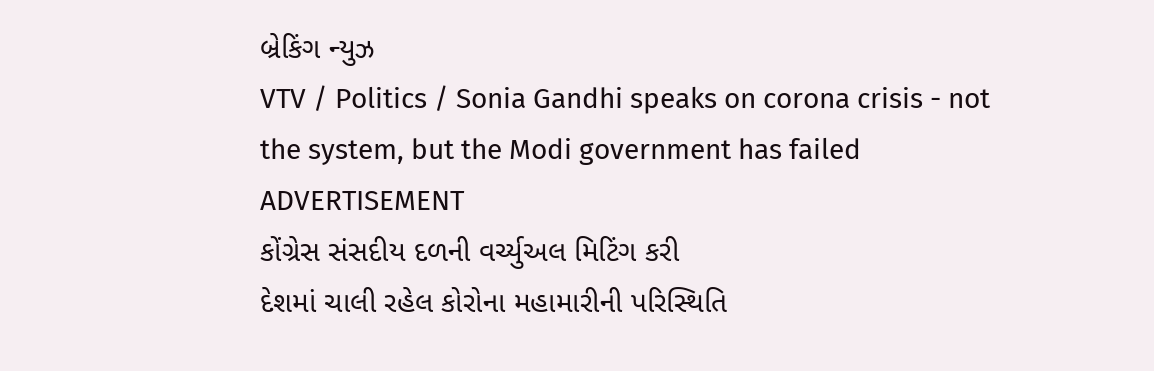બ્રેકિંગ ન્યુઝ
VTV / Politics / Sonia Gandhi speaks on corona crisis - not the system, but the Modi government has failed
ADVERTISEMENT
કોંગ્રેસ સંસદીય દળની વર્ચ્યુઅલ મિટિંગ કરી
દેશમાં ચાલી રહેલ કોરોના મહામારીની પરિસ્થિતિ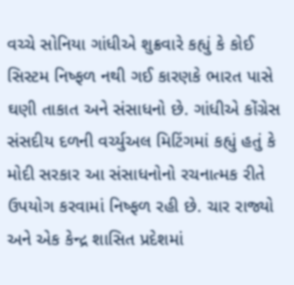વચ્ચે સોનિયા ગાંધીએ શુક્રવારે કહ્યું કે કોઈ સિસ્ટમ નિષ્ફળ નથી ગઈ કારણકે ભારત પાસે ઘણી તાકાત અને સંસાધનો છે. ગાંધીએ કોંગ્રેસ
સંસદીય દળની વર્ચ્યુઅલ મિટિંગમાં કહ્યું હતું કે મોદી સરકાર આ સંસાધનોનો રચનાત્મક રીતે ઉપયોગ કરવામાં નિષ્ફળ રહી છે. ચાર રાજ્યો અને એક કેન્દ્ર શાસિત પ્રદેશમાં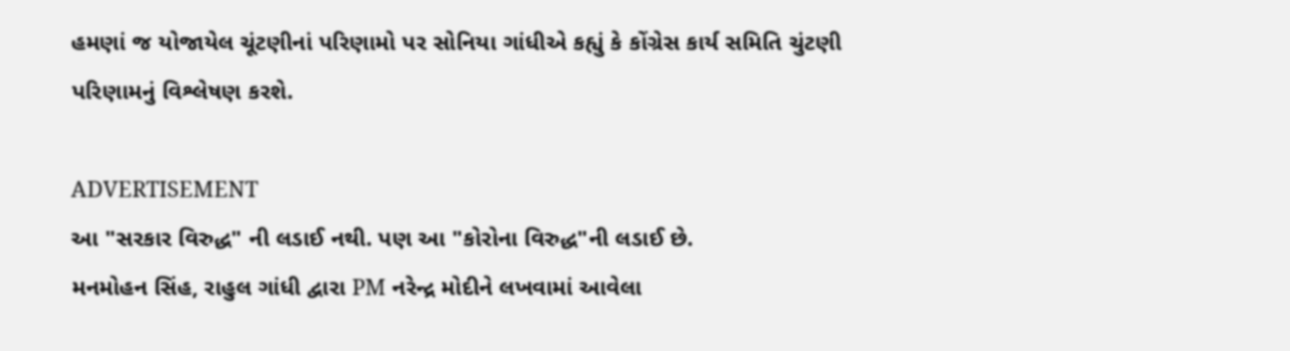હમણાં જ યોજાયેલ ચૂંટણીનાં પરિણામો પર સોનિયા ગાંધીએ કહ્યું કે કોંગ્રેસ કાર્ય સમિતિ ચુંટણી પરિણામનું વિશ્લેષણ કરશે.

ADVERTISEMENT
આ "સરકાર વિરુદ્ધ" ની લડાઈ નથી. પણ આ "કોરોના વિરુદ્ધ"ની લડાઈ છે.
મનમોહન સિંહ, રાહુલ ગાંધી દ્વારા PM નરેન્દ્ર મોદીને લખવામાં આવેલા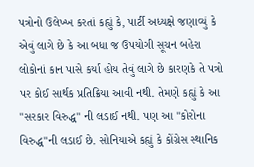પત્રોનો ઉલેખ્ખ કરતાં કહ્યું કે, પાર્ટી અધ્યક્ષે જણાવ્યું કે એવું લાગે છે કે આ બધા જ ઉપયોગી સૂચન બહેરા લોકોનાં કાન પાસે કર્યા હોય તેવું લાગે છે કારણકે તે પત્રો પર કોઈ સાર્થક પ્રતિક્રિયા આવી નથી. તેમણે કહ્યું કે આ "સરકાર વિરુદ્ધ" ની લડાઈ નથી. પણ આ "કોરોના વિરુદ્ધ"ની લડાઈ છે. સોનિયાએ કહ્યું કે કોંગ્રેસ સ્થાનિક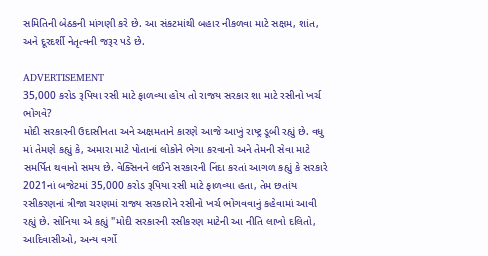સમિતિની બેઠકની માંગણી કરે છે. આ સંકટમાંથી બહાર નીકળવા માટે સક્ષમ, શાંત, અને દૂરદર્શી નેતૃત્વની જરૂર પડે છે.

ADVERTISEMENT
35,000 કરોડ રૂપિયા રસી માટે ફાળવ્યા હોય તો રાજય સરકાર શા માટે રસીનો ખર્ચ ભોગવે?
મોદી સરકારની ઉદાસીનતા અને અક્ષમતાને કારણે આજે આખું રાષ્ટ્ર ડૂબી રહ્યું છે. વધુ માં તેમણે કહ્યું કે, અમારા માટે પોતાનાં લોકોને ભેગા કરવાનો અને તેમની સેવા માટે સમર્પિત થવાનો સમય છે. વેક્સિનને લઈને સરકારની નિંદા કરતાં આગળ કહ્યું કે સરકારે 2021નાં બજેટમાં 35,000 કરોડ રૂપિયા રસી માટે ફાળવ્યા હતા, તેમ છતાંય રસીકરણનાં ત્રીજા ચરણમાં રાજ્ય સરકારોને રસીનો ખર્ચ ભોગવવાનું કહેવામાં આવી રહ્યું છે. સોનિયા એ કહ્યું "મોદી સરકારની રસીકરણ માટેની આ નીતિ લાખો દલિતો, આદિવાસીઓ, અન્ય વર્ગો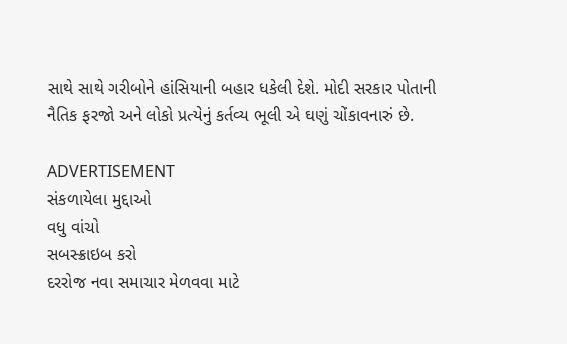સાથે સાથે ગરીબોને હાંસિયાની બહાર ધકેલી દેશે. મોદી સરકાર પોતાની નૈતિક ફરજો અને લોકો પ્રત્યેનું કર્તવ્ય ભૂલી એ ઘણું ચોંકાવનારું છે.

ADVERTISEMENT
સંકળાયેલા મુદ્દાઓ
વધુ વાંચો
સબસ્ક્રાઇબ કરો
દરરોજ નવા સમાચાર મેળવવા માટે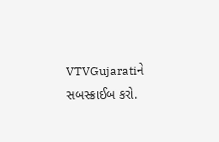VTVGujaratiને સબસ્ક્રાઈબ કરો.